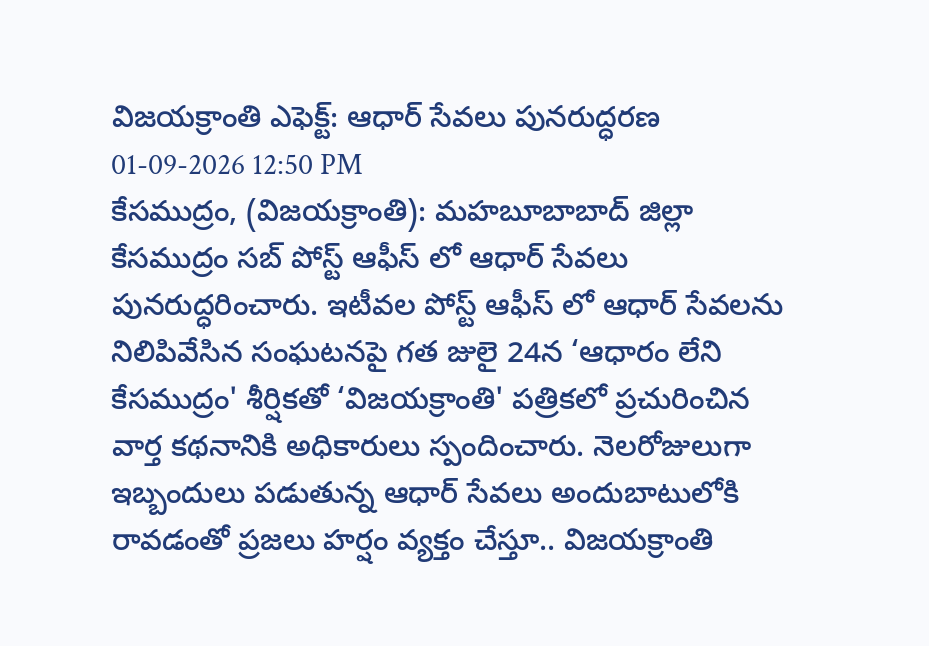విజయక్రాంతి ఎఫెక్ట్: ఆధార్ సేవలు పునరుద్ధరణ
01-09-2026 12:50 PM
కేసముద్రం, (విజయక్రాంతి): మహబూబాబాద్ జిల్లా కేసముద్రం సబ్ పోస్ట్ ఆఫీస్ లో ఆధార్ సేవలు పునరుద్ధరించారు. ఇటీవల పోస్ట్ ఆఫీస్ లో ఆధార్ సేవలను నిలిపివేసిన సంఘటనపై గత జులై 24న ‘ఆధారం లేని కేసముద్రం' శీర్షికతో ‘విజయక్రాంతి' పత్రికలో ప్రచురించిన వార్త కథనానికి అధికారులు స్పందించారు. నెలరోజులుగా ఇబ్బందులు పడుతున్న ఆధార్ సేవలు అందుబాటులోకి రావడంతో ప్రజలు హర్షం వ్యక్తం చేస్తూ.. విజయక్రాంతి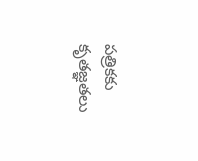పత్రికకు కృతజ్ఞతలు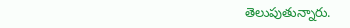తెలుపుతున్నారు.